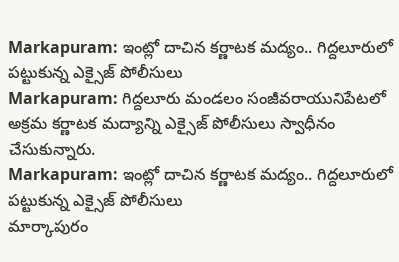Markapuram: ఇంట్లో దాచిన కర్ణాటక మద్యం.. గిద్దలూరులో పట్టుకున్న ఎక్సైజ్ పోలీసులు
Markapuram: గిద్దలూరు మండలం సంజీవరాయునిపేటలో అక్రమ కర్ణాటక మద్యాన్ని ఎక్సైజ్ పోలీసులు స్వాధీనం చేసుకున్నారు.
Markapuram: ఇంట్లో దాచిన కర్ణాటక మద్యం.. గిద్దలూరులో పట్టుకున్న ఎక్సైజ్ పోలీసులు
మార్కాపురం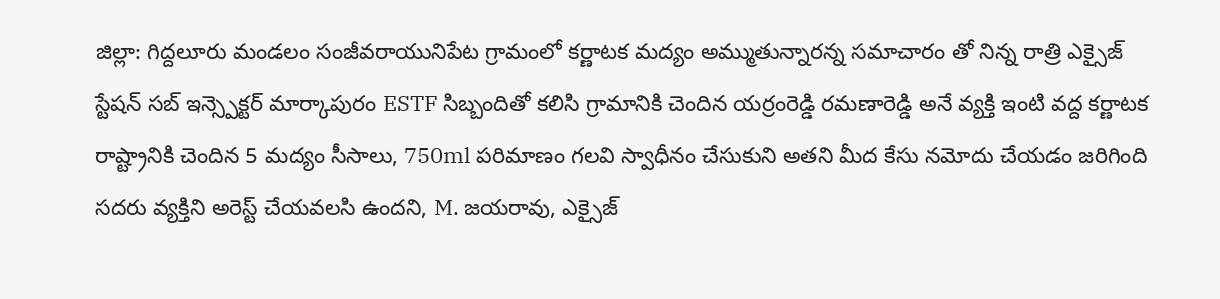జిల్లా: గిద్దలూరు మండలం సంజీవరాయునిపేట గ్రామంలో కర్ణాటక మద్యం అమ్ముతున్నారన్న సమాచారం తో నిన్న రాత్రి ఎక్సైజ్ స్టేషన్ సబ్ ఇన్స్పెక్టర్ మార్కాపురం ESTF సిబ్బందితో కలిసి గ్రామానికి చెందిన యర్రంరెడ్డి రమణారెడ్డి అనే వ్యక్తి ఇంటి వద్ద కర్ణాటక రాష్ట్రానికి చెందిన 5 మద్యం సీసాలు, 750ml పరిమాణం గలవి స్వాధీనం చేసుకుని అతని మీద కేసు నమోదు చేయడం జరిగింది సదరు వ్యక్తిని అరెస్ట్ చేయవలసి ఉందని, M. జయరావు, ఎక్సైజ్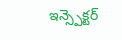ఇన్స్పెక్టర్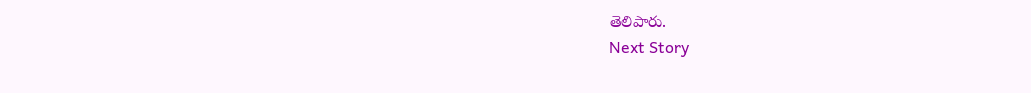తెలిపారు.
Next Story